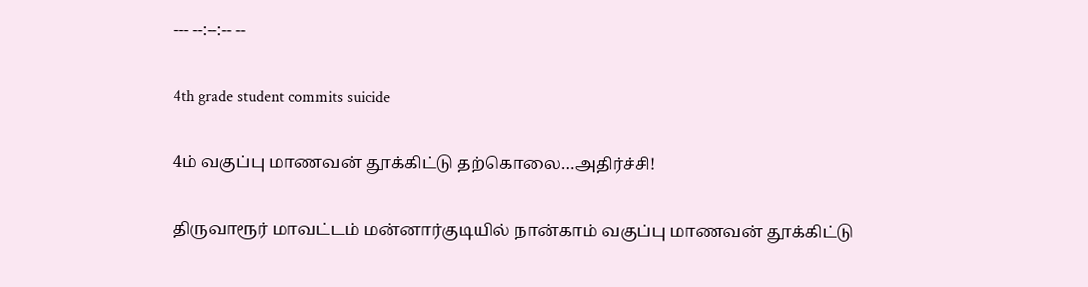--- --:--:-- --

4th grade student commits suicide

4ம் வகுப்பு மாணவன் தூக்கிட்டு தற்கொலை…அதிர்ச்சி!

திருவாரூர் மாவட்டம் மன்னார்குடியில் நான்காம் வகுப்பு மாணவன் தூக்கிட்டு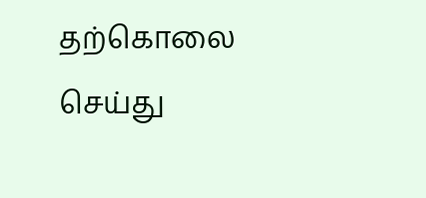தற்கொலை செய்து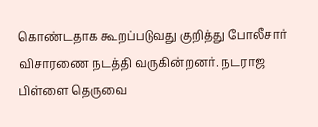கொண்டதாக கூறப்படுவது குறித்து போலீசார் விசாரணை நடத்தி வருகின்றனர். நடராஜ பிள்ளை தெருவை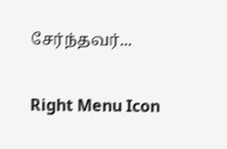சேர்ந்தவர்...

Right Menu Icon